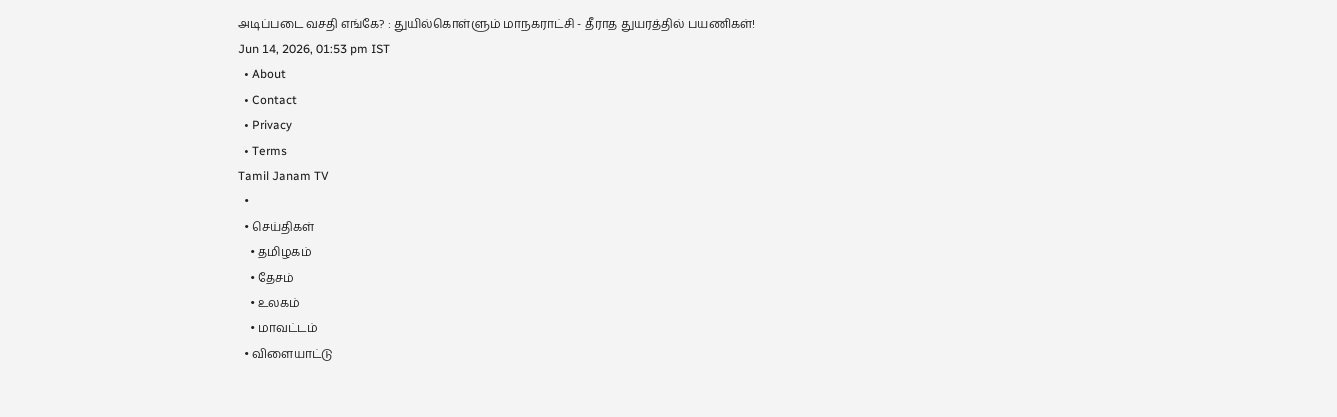அடிப்படை வசதி எங்கே? : துயில்கொள்ளும் மாநகராட்சி - தீராத துயரத்தில் பயணிகள்!
Jun 14, 2026, 01:53 pm IST
  • About
  • Contact
  • Privacy
  • Terms
Tamil Janam TV
  •
  • செய்திகள்
    • தமிழகம்
    • தேசம்
    • உலகம்
    • மாவட்டம்
  • விளையாட்டு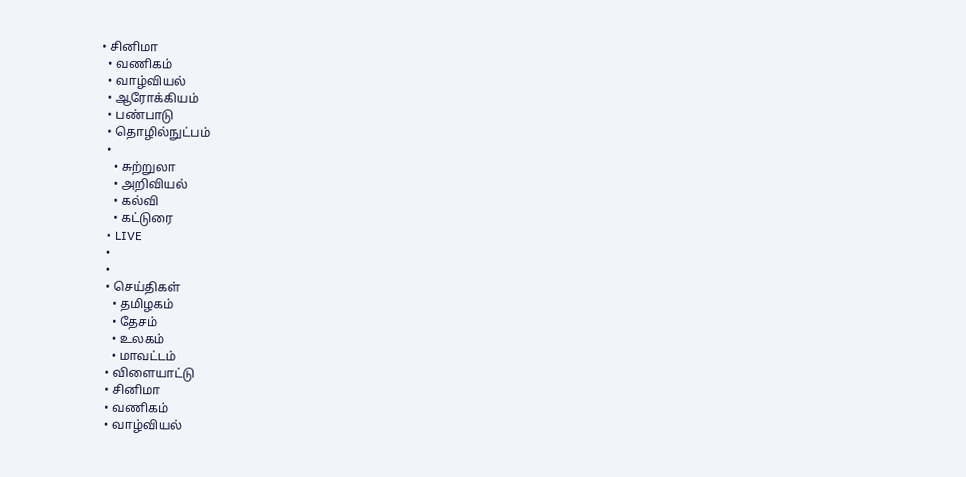• சினிமா
  • வணிகம்
  • வாழ்வியல்
  • ஆரோக்கியம்
  • பண்பாடு
  • தொழில்நுட்பம்
  •
    • சுற்றுலா
    • அறிவியல்
    • கல்வி
    • கட்டுரை
  • LIVE
  •
  •
  • செய்திகள்
    • தமிழகம்
    • தேசம்
    • உலகம்
    • மாவட்டம்
  • விளையாட்டு
  • சினிமா
  • வணிகம்
  • வாழ்வியல்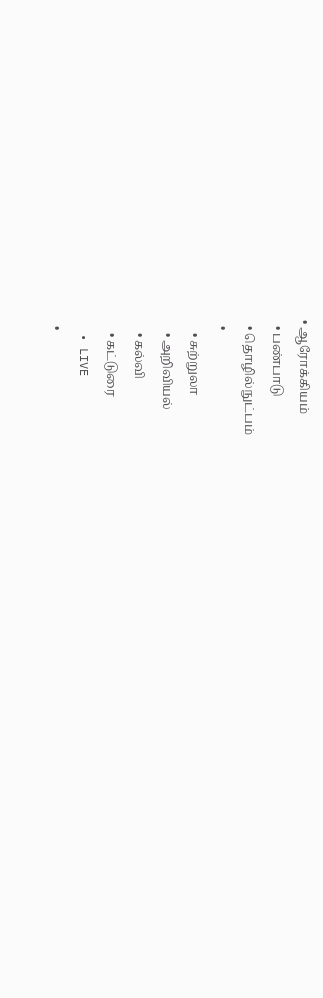• ஆரோக்கியம்
  • பண்பாடு
  • தொழில்நுட்பம்
  •
    • சுற்றுலா
    • அறிவியல்
    • கல்வி
    • கட்டுரை
  • LIVE
  •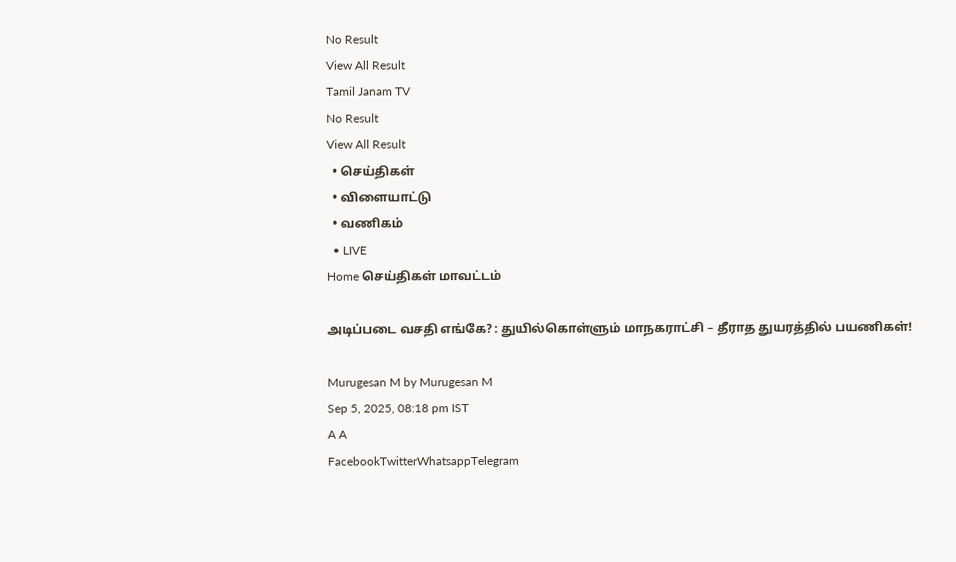No Result
View All Result
Tamil Janam TV
No Result
View All Result
  • செய்திகள்
  • விளையாட்டு
  • வணிகம்
  • LIVE
Home செய்திகள் மாவட்டம்

அடிப்படை வசதி எங்கே? : துயில்கொள்ளும் மாநகராட்சி – தீராத துயரத்தில் பயணிகள்!

Murugesan M by Murugesan M
Sep 5, 2025, 08:18 pm IST
A A
FacebookTwitterWhatsappTelegram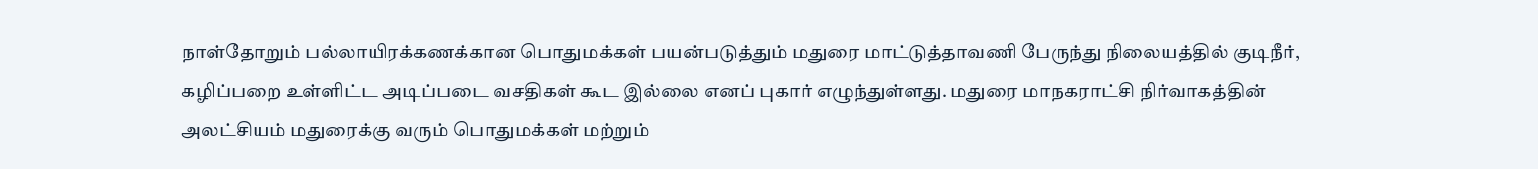நாள்தோறும் பல்லாயிரக்கணக்கான பொதுமக்கள் பயன்படுத்தும் மதுரை மாட்டுத்தாவணி பேருந்து நிலையத்தில் குடிநீர், கழிப்பறை உள்ளிட்ட அடிப்படை வசதிகள் கூட இல்லை எனப் புகார் எழுந்துள்ளது. மதுரை மாநகராட்சி நிர்வாகத்தின் அலட்சியம் மதுரைக்கு வரும் பொதுமக்கள் மற்றும்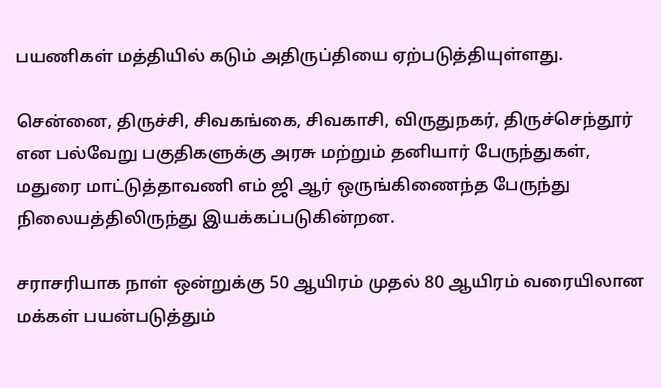பயணிகள் மத்தியில் கடும் அதிருப்தியை ஏற்படுத்தியுள்ளது.

சென்னை, திருச்சி, சிவகங்கை, சிவகாசி, விருதுநகர், திருச்செந்தூர் என பல்வேறு பகுதிகளுக்கு அரசு மற்றும் தனியார் பேருந்துகள், மதுரை மாட்டுத்தாவணி எம் ஜி ஆர் ஒருங்கிணைந்த பேருந்து நிலையத்திலிருந்து இயக்கப்படுகின்றன.

சராசரியாக நாள் ஒன்றுக்கு 50 ஆயிரம் முதல் 80 ஆயிரம் வரையிலான மக்கள் பயன்படுத்தும்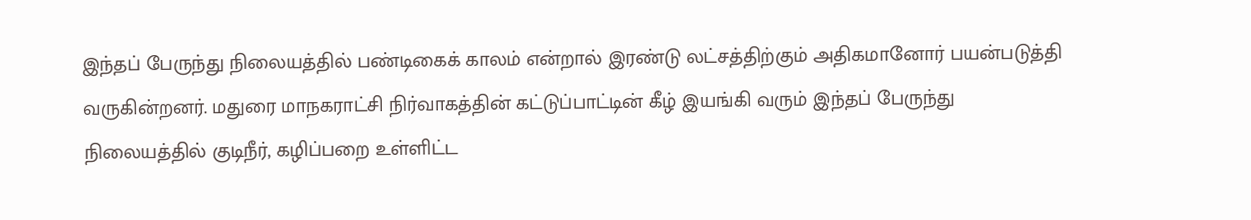இந்தப் பேருந்து நிலையத்தில் பண்டிகைக் காலம் என்றால் இரண்டு லட்சத்திற்கும் அதிகமானோர் பயன்படுத்தி வருகின்றனர். மதுரை மாநகராட்சி நிர்வாகத்தின் கட்டுப்பாட்டின் கீழ் இயங்கி வரும் இந்தப் பேருந்து நிலையத்தில் குடிநீர், கழிப்பறை உள்ளிட்ட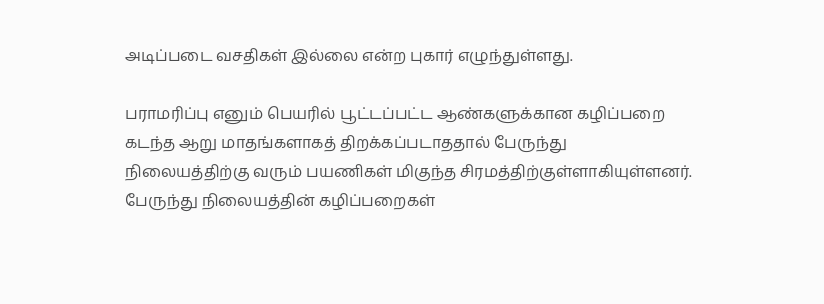அடிப்படை வசதிகள் இல்லை என்ற புகார் எழுந்துள்ளது.

பராமரிப்பு எனும் பெயரில் பூட்டப்பட்ட ஆண்களுக்கான கழிப்பறை கடந்த ஆறு மாதங்களாகத் திறக்கப்படாததால் பேருந்து நிலையத்திற்கு வரும் பயணிகள் மிகுந்த சிரமத்திற்குள்ளாகியுள்ளனர். பேருந்து நிலையத்தின் கழிப்பறைகள்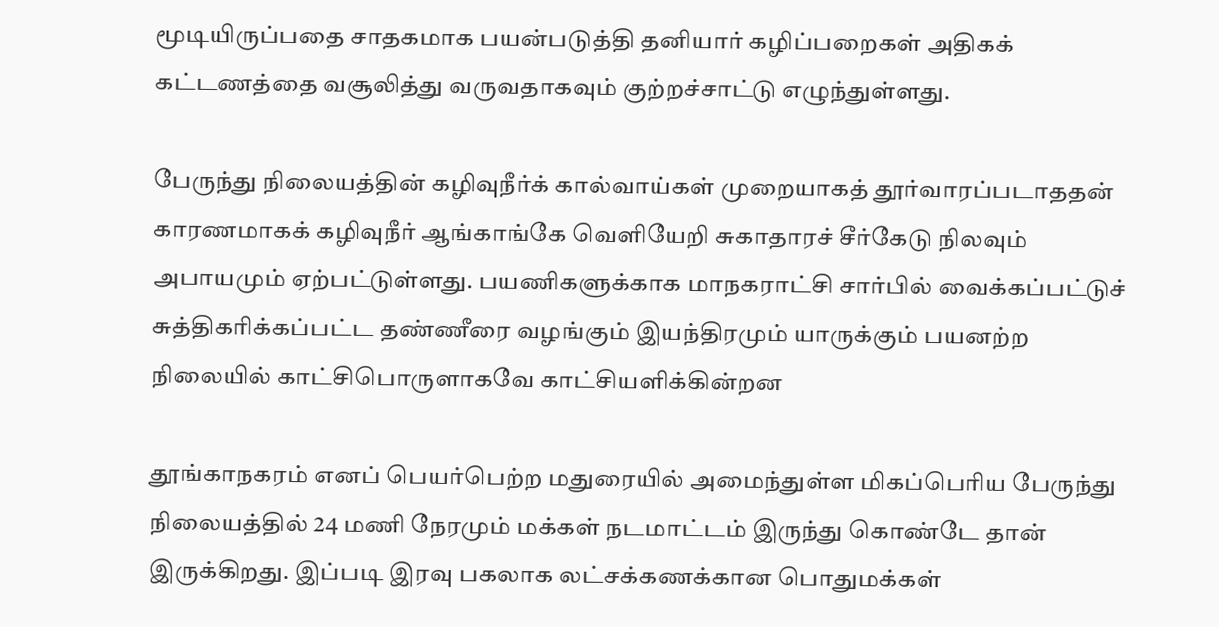மூடியிருப்பதை சாதகமாக பயன்படுத்தி தனியார் கழிப்பறைகள் அதிகக் கட்டணத்தை வசூலித்து வருவதாகவும் குற்றச்சாட்டு எழுந்துள்ளது.

பேருந்து நிலையத்தின் கழிவுநீர்க் கால்வாய்கள் முறையாகத் தூர்வாரப்படாததன் காரணமாகக் கழிவுநீர் ஆங்காங்கே வெளியேறி சுகாதாரச் சீர்கேடு நிலவும் அபாயமும் ஏற்பட்டுள்ளது. பயணிகளுக்காக மாநகராட்சி சார்பில் வைக்கப்பட்டுச் சுத்திகரிக்கப்பட்ட தண்ணீரை வழங்கும் இயந்திரமும் யாருக்கும் பயனற்ற நிலையில் காட்சிபொருளாகவே காட்சியளிக்கின்றன

தூங்காநகரம் எனப் பெயர்பெற்ற மதுரையில் அமைந்துள்ள மிகப்பெரிய பேருந்து நிலையத்தில் 24 மணி நேரமும் மக்கள் நடமாட்டம் இருந்து கொண்டே தான் இருக்கிறது. இப்படி இரவு பகலாக லட்சக்கணக்கான பொதுமக்கள்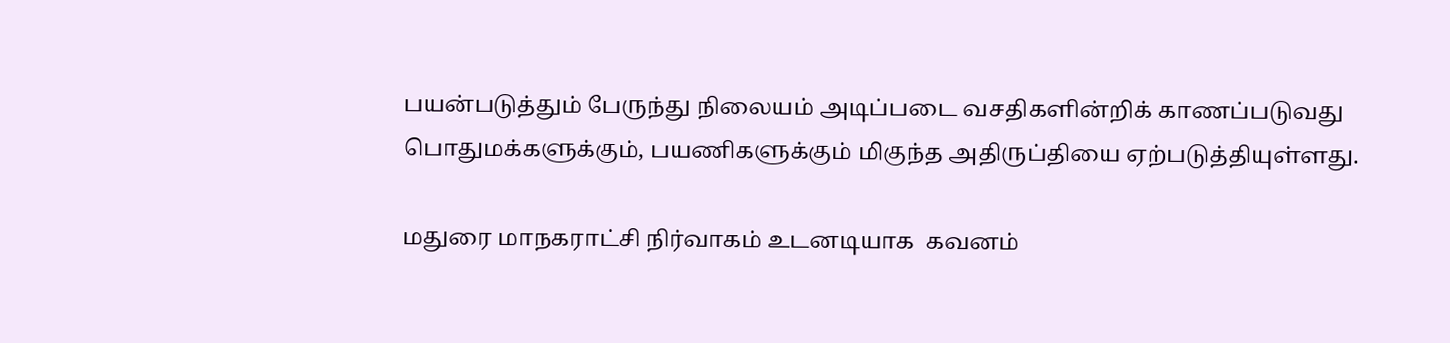பயன்படுத்தும் பேருந்து நிலையம் அடிப்படை வசதிகளின்றிக் காணப்படுவது பொதுமக்களுக்கும், பயணிகளுக்கும் மிகுந்த அதிருப்தியை ஏற்படுத்தியுள்ளது.

மதுரை மாநகராட்சி நிர்வாகம் உடனடியாக  கவனம்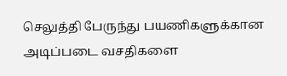செலுத்தி பேருந்து பயணிகளுக்கான அடிப்படை வசதிகளை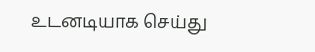உடனடியாக செய்து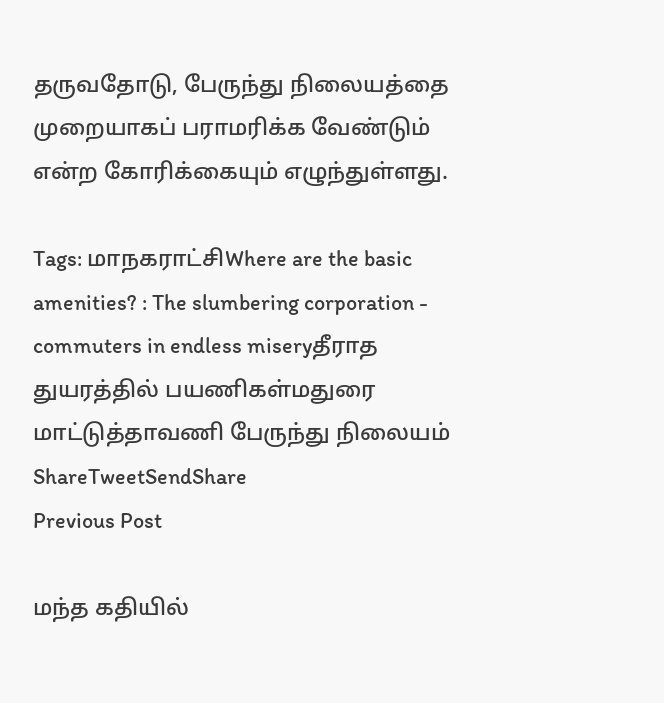தருவதோடு, பேருந்து நிலையத்தை முறையாகப் பராமரிக்க வேண்டும் என்ற கோரிக்கையும் எழுந்துள்ளது.

Tags: மாநகராட்சிWhere are the basic amenities? : The slumbering corporation - commuters in endless miseryதீராத துயரத்தில் பயணிகள்மதுரை மாட்டுத்தாவணி பேருந்து நிலையம்
ShareTweetSendShare
Previous Post

மந்த கதியில்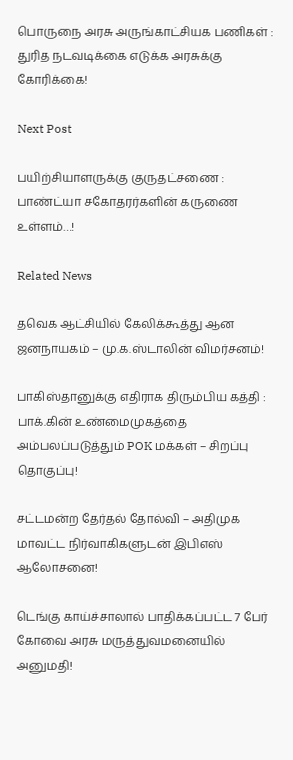பொருநை அரசு அருங்காட்சியக பணிகள் : துரித நடவடிக்கை எடுக்க அரசுக்கு கோரிக்கை!

Next Post

பயிற்சியாளருக்கு குருதட்சணை : பாண்ட்யா சகோதரர்களின் கருணை உள்ளம்…!

Related News

தவெக ஆட்சியில் கேலிக்கூத்து ஆன ஜனநாயகம் – மு.க.ஸ்டாலின் விமர்சனம்!

பாகிஸ்தானுக்கு எதிராக திரும்பிய கத்தி : பாக்.கின் உண்மைமுகத்தை அம்பலப்படுத்தும் POK மக்கள் – சிறப்பு தொகுப்பு!

சட்டமன்ற தேர்தல் தோல்வி – அதிமுக மாவட்ட நிர்வாகிகளுடன் இபிஎஸ் ஆலோசனை!

டெங்கு காய்ச்சாலால் பாதிக்கப்பட்ட 7 பேர் கோவை அரசு மருத்துவமனையில் அனுமதி!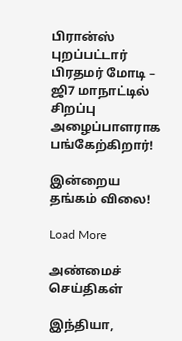பிரான்ஸ் புறப்பட்டார் பிரதமர் மோடி – ஜி7 மாநாட்டில் சிறப்பு அழைப்பாளராக பங்கேற்கிறார்!

இன்றைய தங்கம் விலை!

Load More

அண்மைச் செய்திகள்

இந்தியா,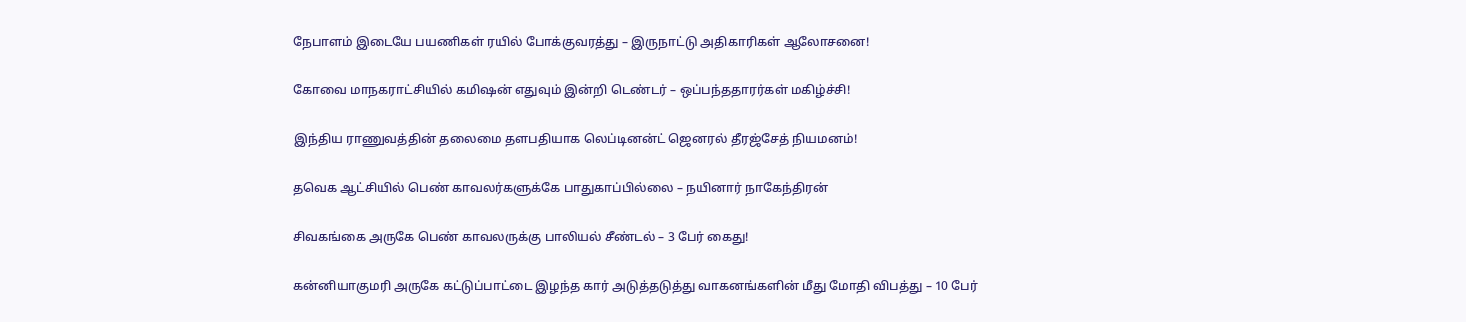நேபாளம் இடையே பயணிகள் ரயில் போக்குவரத்து – இருநாட்டு அதிகாரிகள் ஆலோசனை!

கோவை மாநகராட்சியில் கமிஷன் எதுவும் இன்றி டெண்டர் – ஒப்பந்ததாரர்கள் மகிழ்ச்சி!

இந்திய ராணுவத்தின் தலைமை தளபதியாக லெப்டினன்ட் ஜெனரல் தீரஜ்சேத் நியமனம்!

தவெக ஆட்சியில் பெண் காவலர்களுக்கே பாதுகாப்பில்லை – நயினார் நாகேந்திரன்

சிவகங்கை அருகே பெண் காவலருக்கு பாலியல் சீண்டல் – 3 பேர் கைது!

கன்னியாகுமரி அருகே கட்டுப்பாட்டை இழந்த கார் அடுத்தடுத்து வாகனங்களின் மீது மோதி விபத்து – 10 பேர்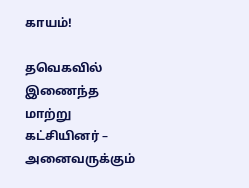காயம்!

தவெகவில் இணைந்த மாற்று கட்சியினர் – அனைவருக்கும்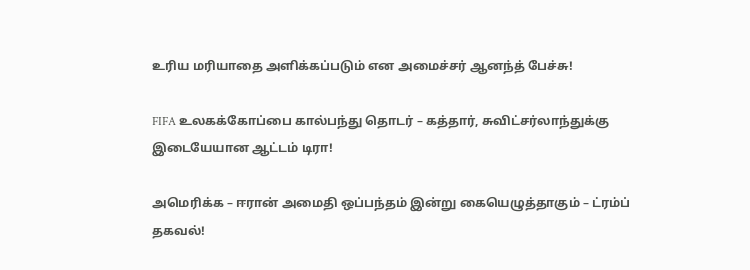உரிய மரியாதை அளிக்கப்படும் என அமைச்சர் ஆனந்த் பேச்சு!

FIFA உலகக்கோப்பை கால்பந்து தொடர் – கத்தார், சுவிட்சர்லாந்துக்கு இடையேயான ஆட்டம் டிரா!

அமெரிக்க – ஈரான் அமைதி ஒப்பந்தம் இன்று கையெழுத்தாகும் – ட்ரம்ப் தகவல்!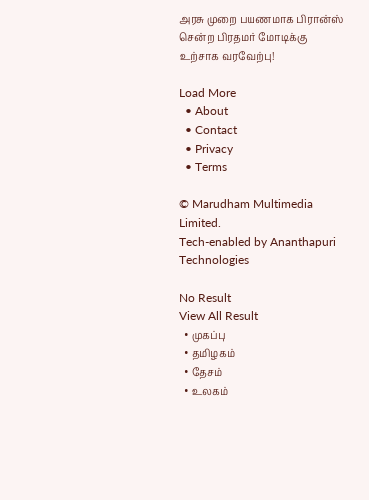அரசு முறை பயணமாக பிரான்ஸ் சென்ற பிரதமர் மோடிக்கு உற்சாக வரவேற்பு!

Load More
  • About
  • Contact
  • Privacy
  • Terms

© Marudham Multimedia Limited.
Tech-enabled by Ananthapuri Technologies

No Result
View All Result
  • முகப்பு
  • தமிழகம்
  • தேசம்
  • உலகம்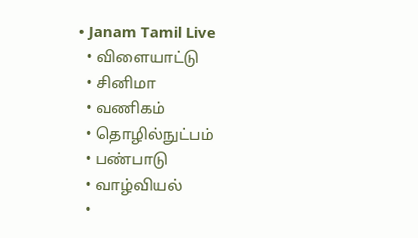• Janam Tamil Live
  • விளையாட்டு
  • சினிமா
  • வணிகம்
  • தொழில்நுட்பம்
  • பண்பாடு
  • வாழ்வியல்
  •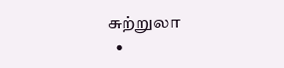சுற்றுலா
  •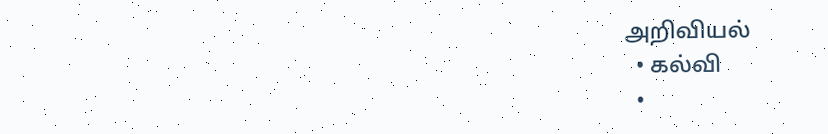அறிவியல்
  • கல்வி
  •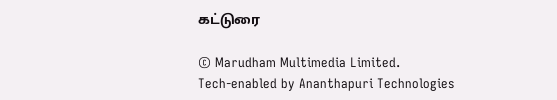கட்டுரை

© Marudham Multimedia Limited.
Tech-enabled by Ananthapuri Technologies